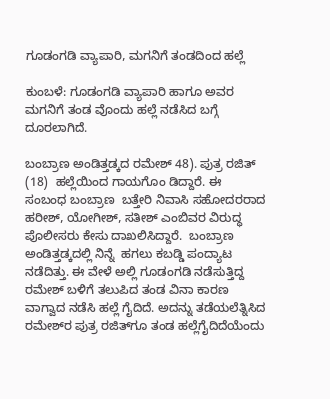ಗೂಡಂಗಡಿ ವ್ಯಾಪಾರಿ, ಮಗನಿಗೆ ತಂಡದಿಂದ ಹಲ್ಲೆ

ಕುಂಬಳೆ: ಗೂಡಂಗಡಿ ವ್ಯಾಪಾರಿ ಹಾಗೂ ಅವರ ಮಗನಿಗೆ ತಂಡ ವೊಂದು ಹಲ್ಲೆ ನಡೆಸಿದ ಬಗ್ಗೆ ದೂರಲಾಗಿದೆ.

ಬಂಬ್ರಾಣ ಅಂಡಿತ್ತಡ್ಕದ ರಮೇಶ್ 48). ಪುತ್ರ ರಜಿತ್  (18)  ಹಲ್ಲೆಯಿಂದ ಗಾಯಗೊಂ ಡಿದ್ದಾರೆ. ಈ ಸಂಬಂಧ ಬಂಬ್ರಾಣ  ಬತ್ತೇರಿ ನಿವಾಸಿ ಸಹೋದರರಾದ ಹರೀಶ್, ಯೋಗೀಶ್, ಸತೀಶ್ ಎಂಬಿವರ ವಿರುದ್ಧ ಪೊಲೀಸರು ಕೇಸು ದಾಖಲಿಸಿದ್ದಾರೆ.  ಬಂಬ್ರಾಣ ಅಂಡಿತ್ತಡ್ಕದಲ್ಲಿ ನಿನ್ನೆ  ಹಗಲು ಕಬಡ್ಡಿ ಪಂದ್ಯಾಟ ನಡೆದಿತ್ತು. ಈ ವೇಳೆ ಅಲ್ಲಿ ಗೂಡಂಗಡಿ ನಡೆಸುತ್ತಿದ್ದ ರಮೇಶ್ ಬಳಿಗೆ ತಲುಪಿದ ತಂಡ ವಿನಾ ಕಾರಣ ವಾಗ್ವಾದ ನಡೆಸಿ ಹಲ್ಲೆ ಗೈದಿದೆ. ಅದನ್ನು ತಡೆಯಲೆತ್ನಿಸಿದ ರಮೇಶ್‌ರ ಪುತ್ರ ರಜಿತ್‌ಗೂ ತಂಡ ಹಲ್ಲೆಗೈದಿದೆಯೆಂದು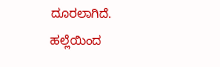ದೂರಲಾಗಿದೆ. ಹಲ್ಲೆಯಿಂದ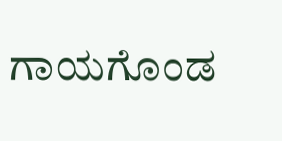ಗಾಯಗೊಂಡ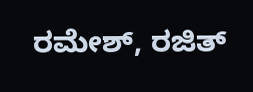ರಮೇಶ್, ರಜಿತ್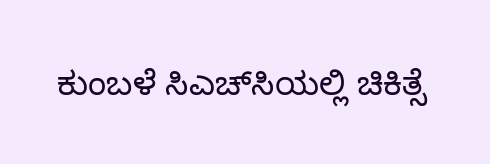ಕುಂಬಳೆ ಸಿಎಚ್‌ಸಿಯಲ್ಲಿ ಚಿಕಿತ್ಸೆ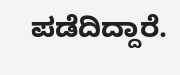ಪಡೆದಿದ್ದಾರೆ.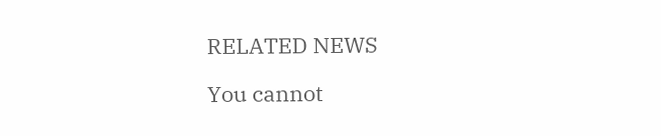RELATED NEWS

You cannot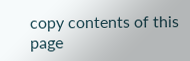copy contents of this page